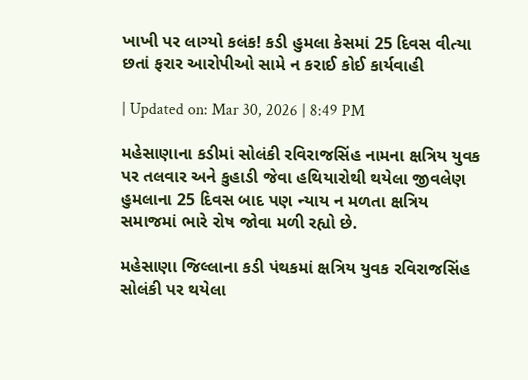ખાખી પર લાગ્યો કલંક! કડી હુમલા કેસમાં 25 દિવસ વીત્યા છતાં ફરાર આરોપીઓ સામે ન કરાઈ કોઈ કાર્યવાહી

| Updated on: Mar 30, 2026 | 8:49 PM

મહેસાણાના કડીમાં સોલંકી રવિરાજસિંહ નામના ક્ષત્રિય યુવક પર તલવાર અને કુહાડી જેવા હથિયારોથી થયેલા જીવલેણ હુમલાના 25 દિવસ બાદ પણ ન્યાય ન મળતા ક્ષત્રિય સમાજમાં ભારે રોષ જોવા મળી રહ્યો છે.

મહેસાણા જિલ્લાના કડી પંથકમાં ક્ષત્રિય યુવક રવિરાજસિંહ સોલંકી પર થયેલા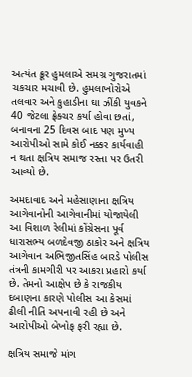અત્યંત ક્રૂર હુમલાએ સમગ્ર ગુજરાતમાં ચકચાર મચાવી છે. હુમલાખોરોએ તલવાર અને કુહાડીના ઘા ઝીંકી યુવકને 40 જેટલા ફ્રેક્ચર કર્યા હોવા છતાં, બનાવના 25 દિવસ બાદ પણ મુખ્ય આરોપીઓ સામે કોઈ નક્કર કાર્યવાહી ન થતા ક્ષત્રિય સમાજ રસ્તા પર ઉતરી આવ્યો છે.

અમદાવાદ અને મહેસાણાના ક્ષત્રિય આગેવાનોની આગેવાનીમાં યોજાયેલી આ વિશાળ રેલીમાં કોંગ્રેસના પૂર્વ ધારાસભ્ય બળદેવજી ઠાકોર અને ક્ષત્રિય આગેવાન અભિજીતસિંહ બારડે પોલીસ તંત્રની કામગીરી પર આકરા પ્રહારો કર્યા છે. તેમનો આક્ષેપ છે કે રાજકીય દબાણના કારણે પોલીસ આ કેસમાં ઢીલી નીતિ અપનાવી રહી છે અને આરોપીઓ બેખોફ ફરી રહ્યા છે.

ક્ષત્રિય સમાજે માંગ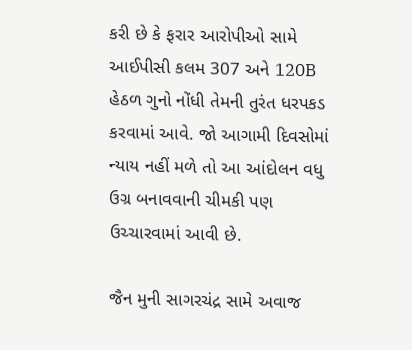કરી છે કે ફરાર આરોપીઓ સામે આઈપીસી કલમ 307 અને 120B હેઠળ ગુનો નોંધી તેમની તુરંત ધરપકડ કરવામાં આવે. જો આગામી દિવસોમાં ન્યાય નહીં મળે તો આ આંદોલન વધુ ઉગ્ર બનાવવાની ચીમકી પણ ઉચ્ચારવામાં આવી છે.

જૈન મુની સાગરચંદ્ર સામે અવાજ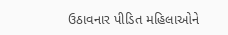ઉઠાવનાર પીડિત મહિલાઓને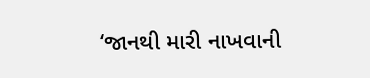‘જાનથી મારી નાખવાની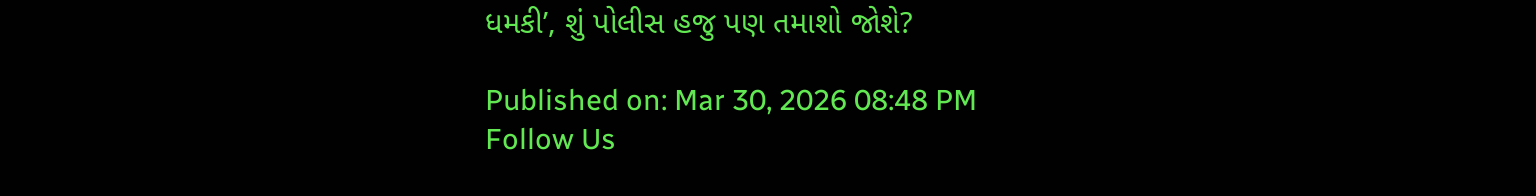ધમકી’, શું પોલીસ હજુ પણ તમાશો જોશે?

Published on: Mar 30, 2026 08:48 PM
Follow Us